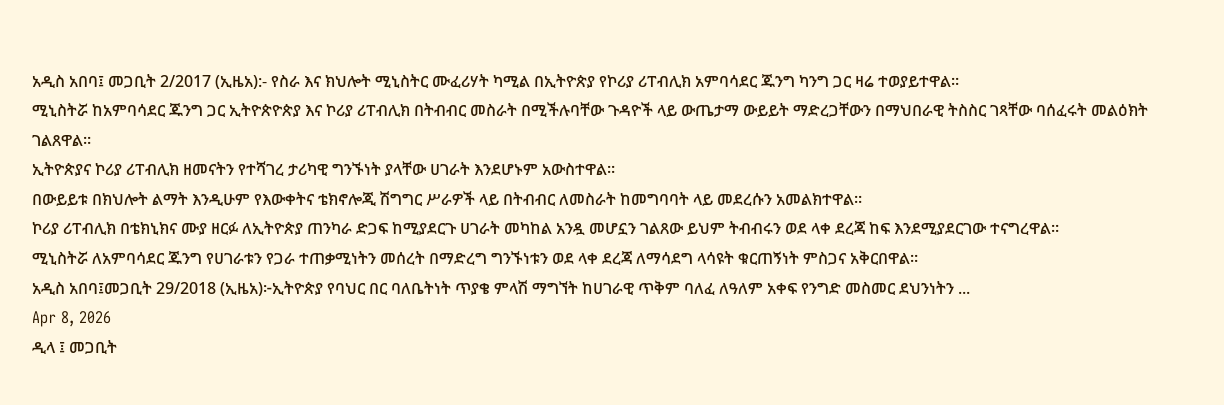አዲስ አበባ፤ መጋቢት 2/2017 (ኢዜአ):- የስራ እና ክህሎት ሚኒስትር ሙፈሪሃት ካሚል በኢትዮጵያ የኮሪያ ሪፐብሊክ አምባሳደር ጁንግ ካንግ ጋር ዛሬ ተወያይተዋል።
ሚኒስትሯ ከአምባሳደር ጁንግ ጋር ኢትዮጵዮጵያ እና ኮሪያ ሪፐብሊክ በትብብር መስራት በሚችሉባቸው ጉዳዮች ላይ ውጤታማ ውይይት ማድረጋቸውን በማህበራዊ ትስስር ገጻቸው ባሰፈሩት መልዕክት ገልጸዋል።
ኢትዮጵያና ኮሪያ ሪፐብሊክ ዘመናትን የተሻገረ ታሪካዊ ግንኙነት ያላቸው ሀገራት እንደሆኑም አውስተዋል።
በውይይቱ በክህሎት ልማት እንዲሁም የእውቀትና ቴክኖሎጂ ሽግግር ሥራዎች ላይ በትብብር ለመስራት ከመግባባት ላይ መደረሱን አመልክተዋል።
ኮሪያ ሪፐብሊክ በቴክኒክና ሙያ ዘርፉ ለኢትዮጵያ ጠንካራ ድጋፍ ከሚያደርጉ ሀገራት መካከል አንዷ መሆኗን ገልጸው ይህም ትብብሩን ወደ ላቀ ደረጃ ከፍ እንደሚያደርገው ተናግረዋል።
ሚኒስትሯ ለአምባሳደር ጁንግ የሀገራቱን የጋራ ተጠቃሚነትን መሰረት በማድረግ ግንኙነቱን ወደ ላቀ ደረጃ ለማሳደግ ላሳዩት ቁርጠኝነት ምስጋና አቅርበዋል።
አዲስ አበባ፤መጋቢት 29/2018 (ኢዜአ)፦ኢትዮጵያ የባህር በር ባለቤትነት ጥያቄ ምላሽ ማግኘት ከሀገራዊ ጥቅም ባለፈ ለዓለም አቀፍ የንግድ መስመር ደህንነትን ...
Apr 8, 2026
ዲላ ፤ መጋቢት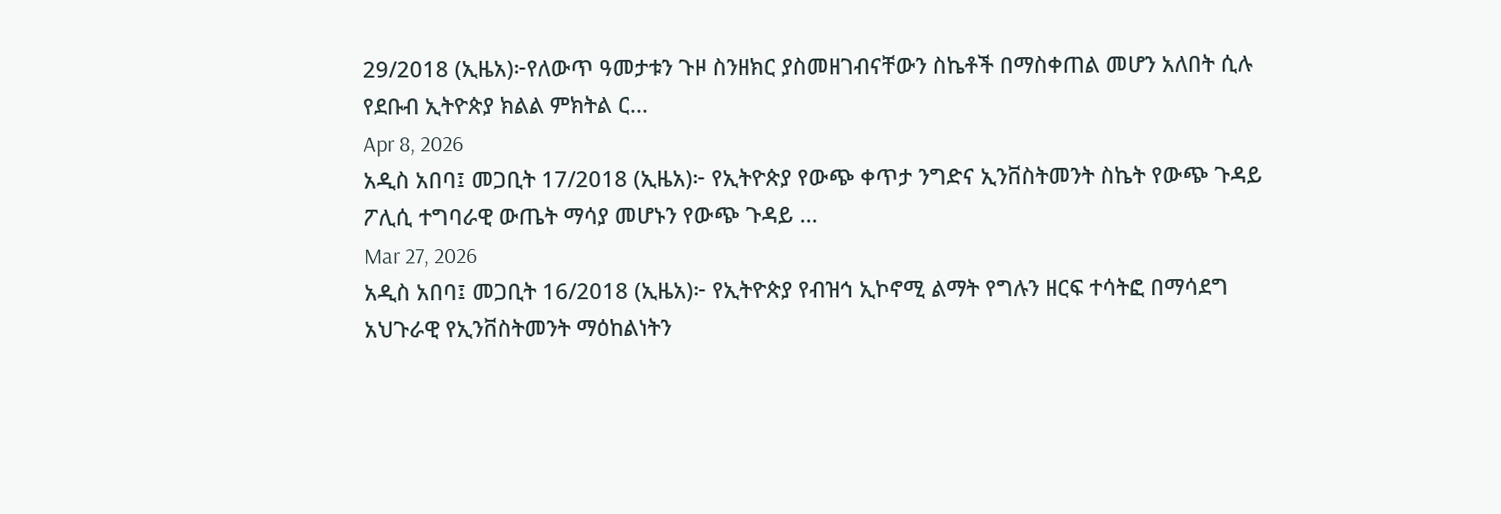29/2018 (ኢዜአ)፦የለውጥ ዓመታቱን ጉዞ ስንዘክር ያስመዘገብናቸውን ስኬቶች በማስቀጠል መሆን አለበት ሲሉ የደቡብ ኢትዮጵያ ክልል ምክትል ር...
Apr 8, 2026
አዲስ አበባ፤ መጋቢት 17/2018 (ኢዜአ)፦ የኢትዮጵያ የውጭ ቀጥታ ንግድና ኢንቨስትመንት ስኬት የውጭ ጉዳይ ፖሊሲ ተግባራዊ ውጤት ማሳያ መሆኑን የውጭ ጉዳይ ...
Mar 27, 2026
አዲስ አበባ፤ መጋቢት 16/2018 (ኢዜአ)፦ የኢትዮጵያ የብዝኅ ኢኮኖሚ ልማት የግሉን ዘርፍ ተሳትፎ በማሳደግ አህጉራዊ የኢንቨስትመንት ማዕከልነትን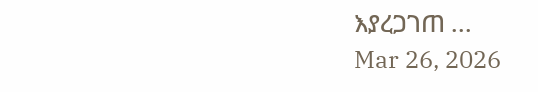እያረጋገጠ ...
Mar 26, 2026